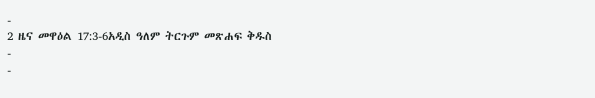-
2 ዜና መዋዕል 17:3-6አዲስ ዓለም ትርጉም መጽሐፍ ቅዱስ
-
-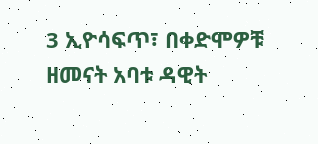3 ኢዮሳፍጥ፣ በቀድሞዎቹ ዘመናት አባቱ ዳዊት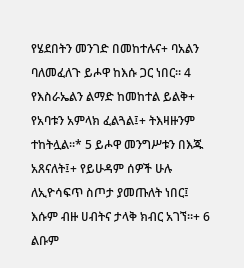የሄደበትን መንገድ በመከተሉና+ ባአልን ባለመፈለጉ ይሖዋ ከእሱ ጋር ነበር። 4 የእስራኤልን ልማድ ከመከተል ይልቅ+ የአባቱን አምላክ ፈልጓል፤+ ትእዛዙንም ተከትሏል።* 5 ይሖዋ መንግሥቱን በእጁ አጸናለት፤+ የይሁዳም ሰዎች ሁሉ ለኢዮሳፍጥ ስጦታ ያመጡለት ነበር፤ እሱም ብዙ ሀብትና ታላቅ ክብር አገኘ።+ 6 ልቡም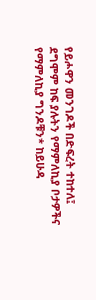የይሖዋን መንገዶች በድፍረት ተከተለ፤ ደግሞም ከፍ ያሉትን የማምለኪያ ቦታዎችና የማምለኪያ ግንዶቹን* ከይሁዳ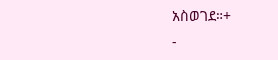አስወገደ።+
-